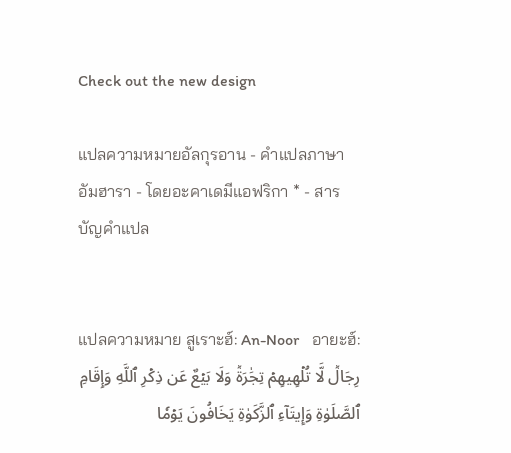Check out the new design

แปลความหมายอัลกุรอาน - คำแปลภาษาอัมฮารา - โดยอะคาเดมีแอฟริกา * - สารบัญคำแปล


แปลความหมาย สูเราะฮ์: An-Noor   อายะฮ์:
رِجَالٞ لَّا تُلۡهِيهِمۡ تِجَٰرَةٞ وَلَا بَيۡعٌ عَن ذِكۡرِ ٱللَّهِ وَإِقَامِ ٱلصَّلَوٰةِ وَإِيتَآءِ ٱلزَّكَوٰةِ يَخَافُونَ يَوۡمٗا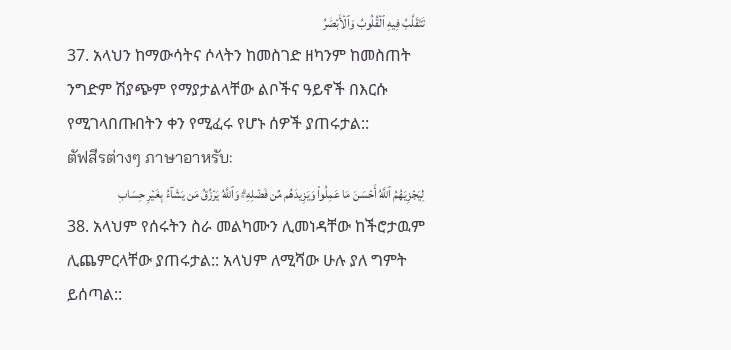تَتَقَلَّبُ فِيهِ ٱلۡقُلُوبُ وَٱلۡأَبۡصَٰرُ
37. አላህን ከማውሳትና ሶላትን ከመስገድ ዘካንም ከመስጠት ንግድም ሽያጭም የማያታልላቸው ልቦችና ዓይኖች በእርሱ የሚገላበጡበትን ቀን የሚፈሩ የሆኑ ሰዎች ያጠሩታል::
ตัฟสีรต่างๆ ภาษาอาหรับ:
لِيَجۡزِيَهُمُ ٱللَّهُ أَحۡسَنَ مَا عَمِلُواْ وَيَزِيدَهُم مِّن فَضۡلِهِۦۗ وَٱللَّهُ يَرۡزُقُ مَن يَشَآءُ بِغَيۡرِ حِسَابٖ
38. አላህም የሰሩትን ስራ መልካሙን ሊመነዳቸው ከችሮታዉም ሊጨምርላቸው ያጠሩታል:: አላህም ለሚሻው ሁሉ ያለ ግምት ይሰጣል::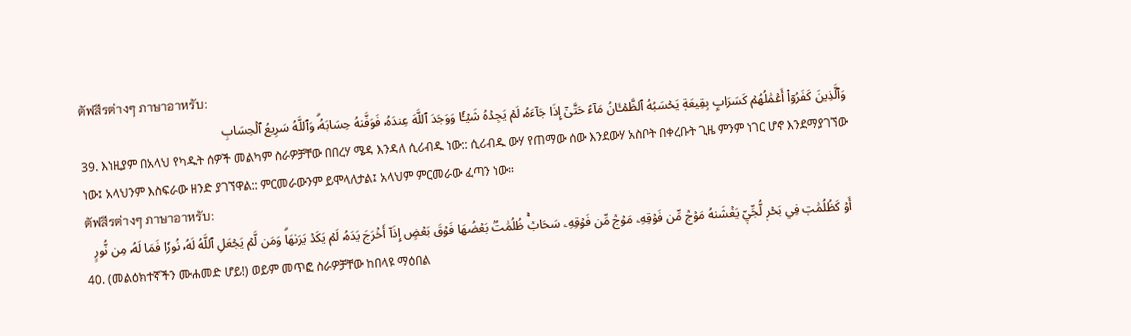ตัฟสีรต่างๆ ภาษาอาหรับ:
وَٱلَّذِينَ كَفَرُوٓاْ أَعۡمَٰلُهُمۡ كَسَرَابِۭ بِقِيعَةٖ يَحۡسَبُهُ ٱلظَّمۡـَٔانُ مَآءً حَتَّىٰٓ إِذَا جَآءَهُۥ لَمۡ يَجِدۡهُ شَيۡـٔٗا وَوَجَدَ ٱللَّهَ عِندَهُۥ فَوَفَّىٰهُ حِسَابَهُۥۗ وَٱللَّهُ سَرِيعُ ٱلۡحِسَابِ
39. እነዚያም በአላህ የካዱት ሰዎች መልካም ስራዎቻቸው በበረሃ ሜዳ እንዳለ ሲሪብዱ ነው:: ሲሪብዱ ውሃ የጠማው ሰው እንደውሃ አስቦት በቀረቡት ጊዜ ምንም ነገር ሆኖ እንደማያገኘው ነው፤ አላህንም እስፍራው ዘንድ ያገኘዋል:: ምርመራውንም ይሞላለታል፤ አላህም ምርመራው ፈጣን ነው።
ตัฟสีรต่างๆ ภาษาอาหรับ:
أَوۡ كَظُلُمَٰتٖ فِي بَحۡرٖ لُّجِّيّٖ يَغۡشَىٰهُ مَوۡجٞ مِّن فَوۡقِهِۦ مَوۡجٞ مِّن فَوۡقِهِۦ سَحَابٞۚ ظُلُمَٰتُۢ بَعۡضُهَا فَوۡقَ بَعۡضٍ إِذَآ أَخۡرَجَ يَدَهُۥ لَمۡ يَكَدۡ يَرَىٰهَاۗ وَمَن لَّمۡ يَجۡعَلِ ٱللَّهُ لَهُۥ نُورٗا فَمَا لَهُۥ مِن نُّورٍ
40. (መልዕክተኛችን ሙሐመድ ሆይ!) ወይም መጥፎ ስራዎቻቸው ከበላዩ ማዕበል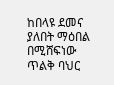ከበላዩ ደመና ያለበት ማዕበል በሚሸፍነው ጥልቅ ባህር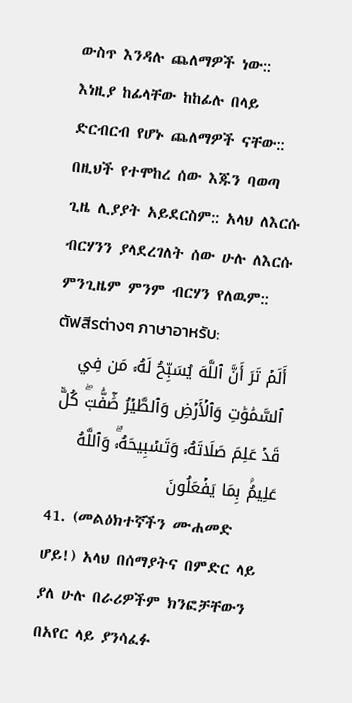ውስጥ እንዳሉ ጨለማዎች ነው:: እነዚያ ከፊላቸው ከከፊሉ በላይ ድርብርብ የሆኑ ጨለማዎች ናቸው:: በዚህች የተሞከረ ሰው እጁን ባወጣ ጊዜ ሊያያት አይደርስም:: አላህ ለእርሱ ብርሃንን ያላደረገለት ሰው ሁሉ ለእርሱ ምንጊዜም ምንም ብርሃን የለዉም::
ตัฟสีรต่างๆ ภาษาอาหรับ:
أَلَمۡ تَرَ أَنَّ ٱللَّهَ يُسَبِّحُ لَهُۥ مَن فِي ٱلسَّمَٰوَٰتِ وَٱلۡأَرۡضِ وَٱلطَّيۡرُ صَٰٓفَّٰتٖۖ كُلّٞ قَدۡ عَلِمَ صَلَاتَهُۥ وَتَسۡبِيحَهُۥۗ وَٱللَّهُ عَلِيمُۢ بِمَا يَفۡعَلُونَ
41. (መልዕክተኛችን ሙሐመድ ሆይ!) አላህ በሰማያትና በምድር ላይ ያለ ሁሉ በራሪዎችም ክንፎቻቸውን በአየር ላይ ያንሳፈፉ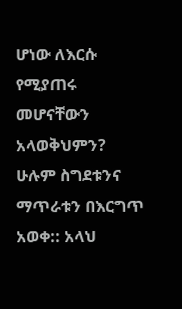ሆነው ለእርሱ የሚያጠሩ መሆናቸውን አላወቅህምን? ሁሉም ስግደቱንና ማጥራቱን በእርግጥ አወቀ:: አላህ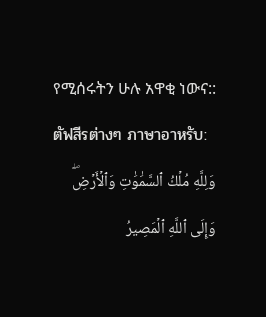የሚሰሩትን ሁሉ አዋቂ ነውና::
ตัฟสีรต่างๆ ภาษาอาหรับ:
وَلِلَّهِ مُلۡكُ ٱلسَّمَٰوَٰتِ وَٱلۡأَرۡضِۖ وَإِلَى ٱللَّهِ ٱلۡمَصِيرُ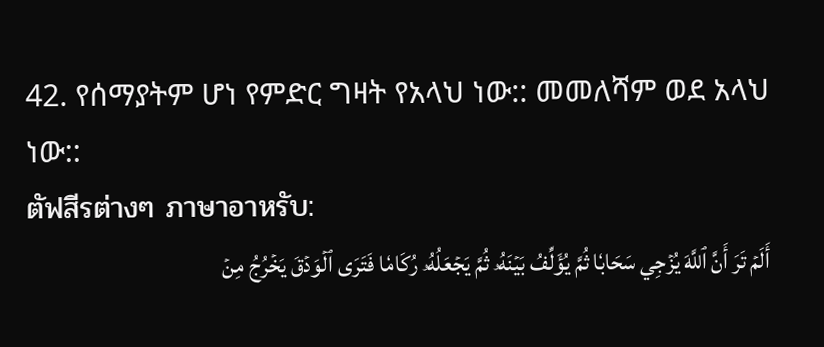42. የሰማያትም ሆነ የምድር ግዛት የአላህ ነው:: መመለሻም ወደ አላህ ነው::
ตัฟสีรต่างๆ ภาษาอาหรับ:
أَلَمۡ تَرَ أَنَّ ٱللَّهَ يُزۡجِي سَحَابٗا ثُمَّ يُؤَلِّفُ بَيۡنَهُۥ ثُمَّ يَجۡعَلُهُۥ رُكَامٗا فَتَرَى ٱلۡوَدۡقَ يَخۡرُجُ مِنۡ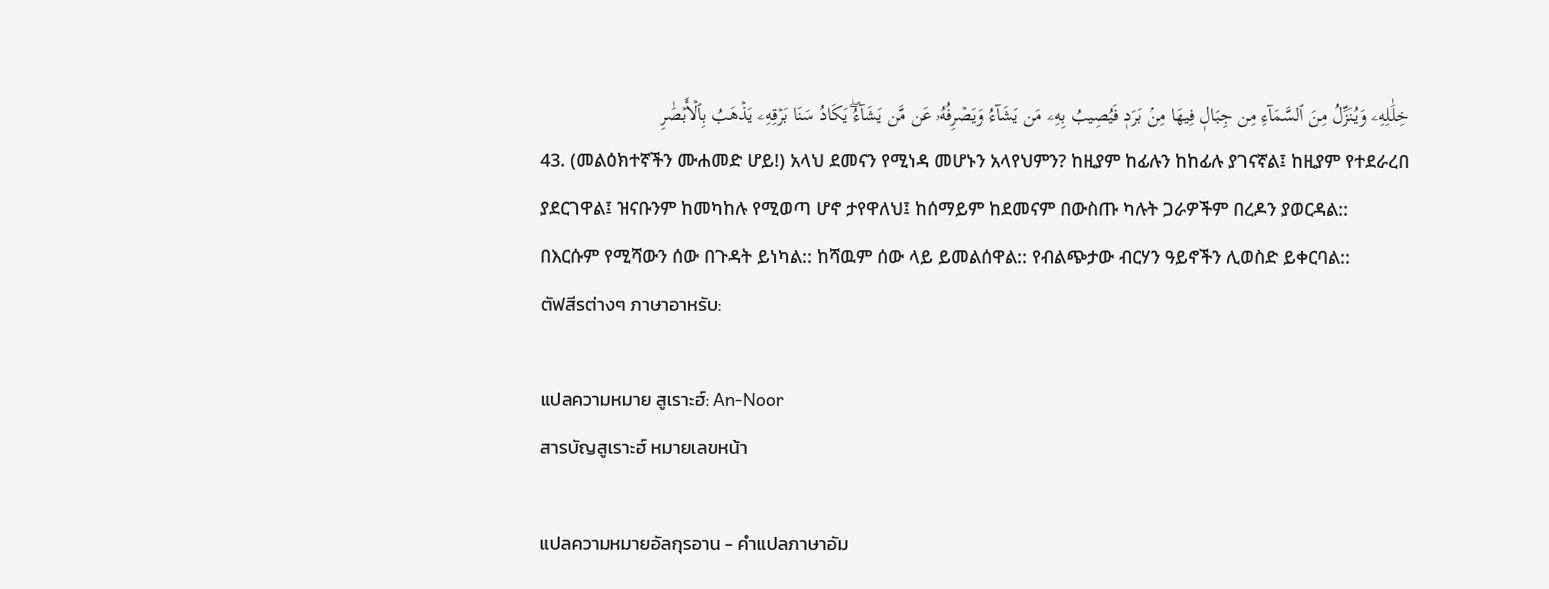خِلَٰلِهِۦ وَيُنَزِّلُ مِنَ ٱلسَّمَآءِ مِن جِبَالٖ فِيهَا مِنۢ بَرَدٖ فَيُصِيبُ بِهِۦ مَن يَشَآءُ وَيَصۡرِفُهُۥ عَن مَّن يَشَآءُۖ يَكَادُ سَنَا بَرۡقِهِۦ يَذۡهَبُ بِٱلۡأَبۡصَٰرِ
43. (መልዕክተኛችን ሙሐመድ ሆይ!) አላህ ደመናን የሚነዳ መሆኑን አላየህምን? ከዚያም ከፊሉን ከከፊሉ ያገናኛል፤ ከዚያም የተደራረበ ያደርገዋል፤ ዝናቡንም ከመካከሉ የሚወጣ ሆኖ ታየዋለህ፤ ከሰማይም ከደመናም በውስጡ ካሉት ጋራዎችም በረዶን ያወርዳል:: በእርሱም የሚሻውን ሰው በጉዳት ይነካል:: ከሻዉም ሰው ላይ ይመልሰዋል:: የብልጭታው ብርሃን ዓይኖችን ሊወስድ ይቀርባል::
ตัฟสีรต่างๆ ภาษาอาหรับ:

แปลความหมาย สูเราะฮ์: An-Noor
สารบัญสูเราะฮ์ หมายเลขหน้า

แปลความหมายอัลกุรอาน - คำแปลภาษาอัม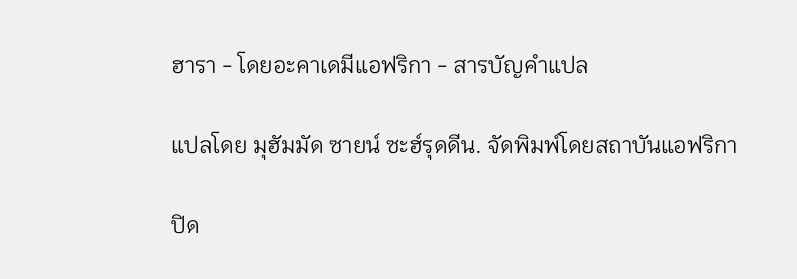ฮารา - โดยอะคาเดมีแอฟริกา - สารบัญคำแปล

แปลโดย มุฮัมมัด ซายน์ ซะฮ์รุดดีน. จัดพิมพ์โดยสถาบันแอฟริกา

ปิด